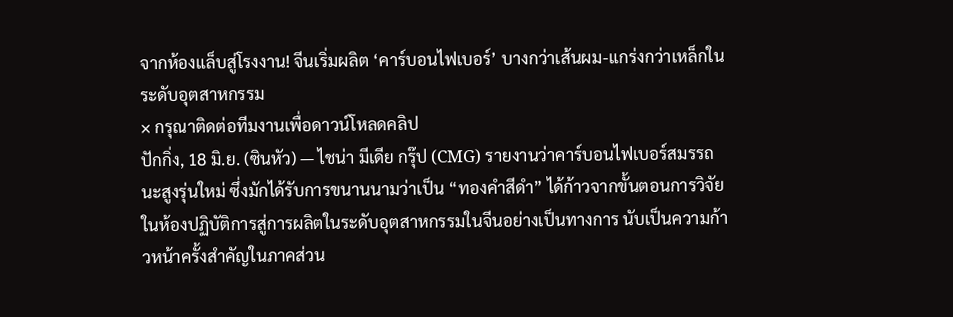จากห้องแล็บสู่โรงงาน! จีนเริ่มผลิต ‘คาร์บอนไฟเบอร์’ บางกว่าเส้นผม-แกร่งกว่าเหล็กในระดับอุตสาหกรรม
× กรุณาติดต่อทีมงานเพื่อดาวน์โหลดคลิป
ปักกิ่ง, 18 มิ.ย. (ซินหัว) — ไชน่า มีเดีย กรุ๊ป (CMG) รายงานว่าคาร์บอนไฟเบอร์สมรรถนะสูงรุ่นใหม่ ซึ่งมักได้รับการขนานนามว่าเป็น “ทองคำสีดำ” ได้ก้าวจากขั้นตอนการวิจัยในห้องปฏิบัติการสู่การผลิตในระดับอุตสาหกรรมในจีนอย่างเป็นทางการ นับเป็นความก้าวหน้าครั้งสำคัญในภาคส่วน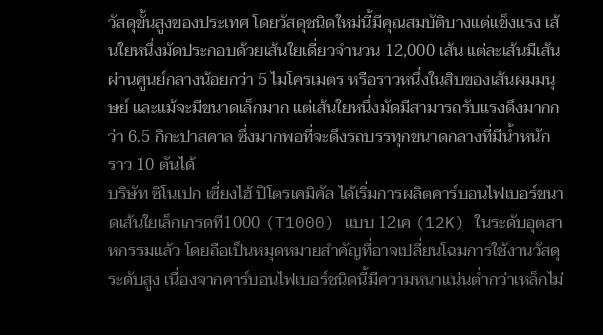วัสดุขั้นสูงของประเทศ โดยวัสดุชนิดใหม่นี้มีคุณสมบัติบางแต่แข็งแรง เส้นใยหนึ่งมัดประกอบด้วยเส้นใยเดี่ยวจำนวน 12,000 เส้น แต่ละเส้นมีเส้นผ่านศูนย์กลางน้อยกว่า 5 ไมโครเมตร หรือราวหนึ่งในสิบของเส้นผมมนุษย์ และแม้จะมีขนาดเล็กมาก แต่เส้นใยหนึ่งมัดมีสามารถรับแรงดึงมากกว่า 6.5 กิกะปาสคาล ซึ่งมากพอที่จะดึงรถบรรทุกขนาดกลางที่มีน้ำหนักราว 10 ตันได้
บริษัท ซิโนเปก เซี่ยงไฮ้ ปิโตรเคมิคัล ได้เริ่มการผลิตคาร์บอนไฟเบอร์ขนาดเส้นใยเล็กเกรดที1000 (T1000) แบบ 12เค (12K) ในระดับอุตสาหกรรมแล้ว โดยถือเป็นหมุดหมายสำคัญที่อาจเปลี่ยนโฉมการใช้งานวัสดุระดับสูง เนื่องจากคาร์บอนไฟเบอร์ชนิดนี้มีความหนาแน่นต่ำกว่าเหล็กไม่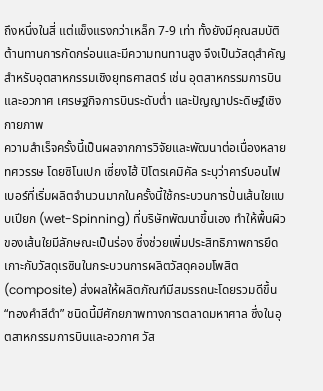ถึงหนึ่งในสี่ แต่แข็งแรงกว่าเหล็ก 7-9 เท่า ทั้งยังมีคุณสมบัติต้านทานการกัดกร่อนและมีความทนทานสูง จึงเป็นวัสดุสำคัญสำหรับอุตสาหกรรมเชิงยุทธศาสตร์ เช่น อุตสาหกรรมการบินและอวกาศ เศรษฐกิจการบินระดับต่ำ และปัญญาประดิษฐ์เชิงกายภาพ
ความสำเร็จครั้งนี้เป็นผลจากการวิจัยและพัฒนาต่อเนื่องหลายทศวรรษ โดยซิโนเปก เซี่ยงไฮ้ ปิโตรเคมิคัล ระบุว่าคาร์บอนไฟเบอร์ที่เริ่มผลิตจำนวนมากในครั้งนี้ใช้กระบวนการปั่นเส้นใยแบบเปียก (wet-Spinning) ที่บริษัทพัฒนาขึ้นเอง ทำให้พื้นผิวของเส้นใยมีลักษณะเป็นร่อง ซึ่งช่วยเพิ่มประสิทธิภาพการยึดเกาะกับวัสดุเรซินในกระบวนการผลิตวัสดุคอมโพสิต (composite) ส่งผลให้ผลิตภัณฑ์มีสมรรถนะโดยรวมดีขึ้น
“ทองคำสีดำ” ชนิดนี้มีศักยภาพทางการตลาดมหาศาล ซึ่งในอุตสาหกรรมการบินและอวกาศ วัส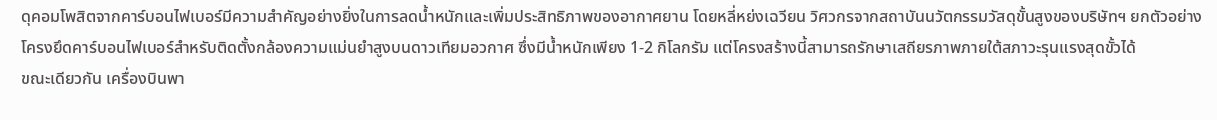ดุคอมโพสิตจากคาร์บอนไฟเบอร์มีความสำคัญอย่างยิ่งในการลดน้ำหนักและเพิ่มประสิทธิภาพของอากาศยาน โดยหลี่หย่งเฉวียน วิศวกรจากสถาบันนวัตกรรมวัสดุขั้นสูงของบริษัทฯ ยกตัวอย่างโครงยึดคาร์บอนไฟเบอร์สำหรับติดตั้งกล้องความแม่นยำสูงบนดาวเทียมอวกาศ ซึ่งมีน้ำหนักเพียง 1-2 กิโลกรัม แต่โครงสร้างนี้สามารถรักษาเสถียรภาพภายใต้สภาวะรุนแรงสุดขั้วได้
ขณะเดียวกัน เครื่องบินพา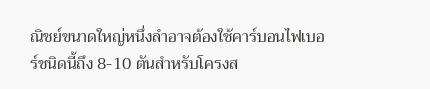ณิชย์ขนาดใหญ่หนึ่งลำอาจต้องใช้คาร์บอนไฟเบอร์ชนิดนี้ถึง 8-10 ตันสำหรับโครงส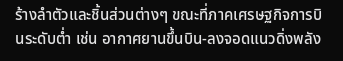ร้างลำตัวและชิ้นส่วนต่างๆ ขณะที่ภาคเศรษฐกิจการบินระดับต่ำ เช่น อากาศยานขึ้นบิน-ลงจอดแนวดิ่งพลัง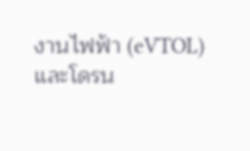งานไฟฟ้า (eVTOL) และโดรน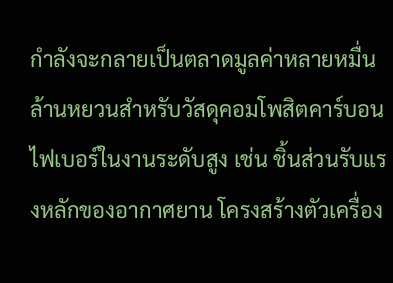กำลังจะกลายเป็นตลาดมูลค่าหลายหมื่นล้านหยวนสำหรับวัสดุคอมโพสิตคาร์บอนไฟเบอร์ในงานระดับสูง เช่น ชิ้นส่วนรับแรงหลักของอากาศยาน โครงสร้างตัวเครื่อง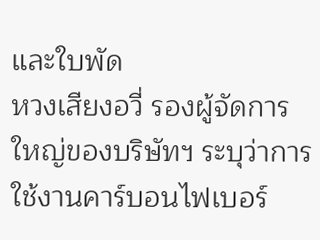และใบพัด
หวงเสียงอวี่ รองผู้จัดการใหญ่ของบริษัทฯ ระบุว่าการใช้งานคาร์บอนไฟเบอร์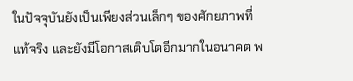ในปัจจุบันยังเป็นเพียงส่วนเล็กๆ ของศักยภาพที่แท้จริง และยังมีโอกาสเติบโตอีกมากในอนาคต พ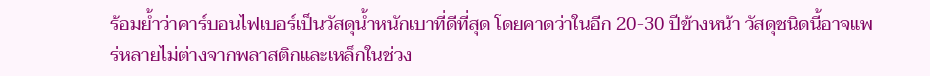ร้อมย้ำว่าคาร์บอนไฟเบอร์เป็นวัสดุน้ำหนักเบาที่ดีที่สุด โดยคาดว่าในอีก 20-30 ปีข้างหน้า วัสดุชนิดนี้อาจแพร่หลายไม่ต่างจากพลาสติกและเหล็กในช่วง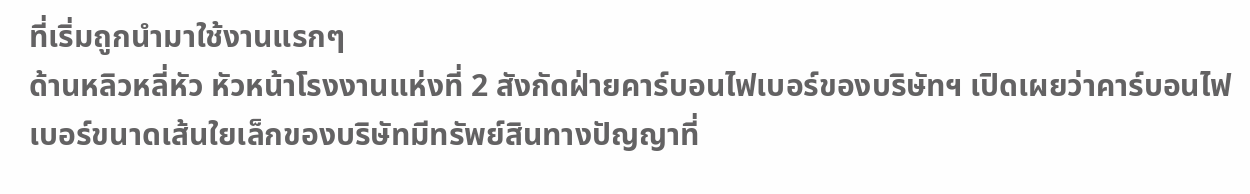ที่เริ่มถูกนำมาใช้งานแรกๆ
ด้านหลิวหลี่หัว หัวหน้าโรงงานแห่งที่ 2 สังกัดฝ่ายคาร์บอนไฟเบอร์ของบริษัทฯ เปิดเผยว่าคาร์บอนไฟเบอร์ขนาดเส้นใยเล็กของบริษัทมีทรัพย์สินทางปัญญาที่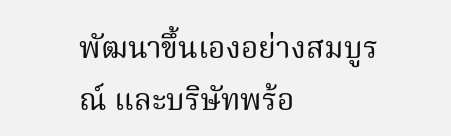พัฒนาขึ้นเองอย่างสมบูรณ์ และบริษัทพร้อ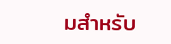มสำหรับ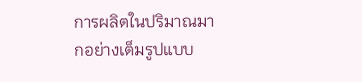การผลิตในปริมาณมากอย่างเต็มรูปแบบ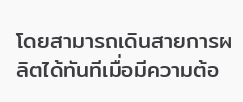โดยสามารถเดินสายการผลิตได้ทันทีเมื่อมีความต้อ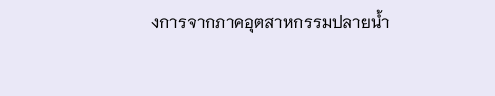งการจากภาคอุตสาหกรรมปลายน้ำ